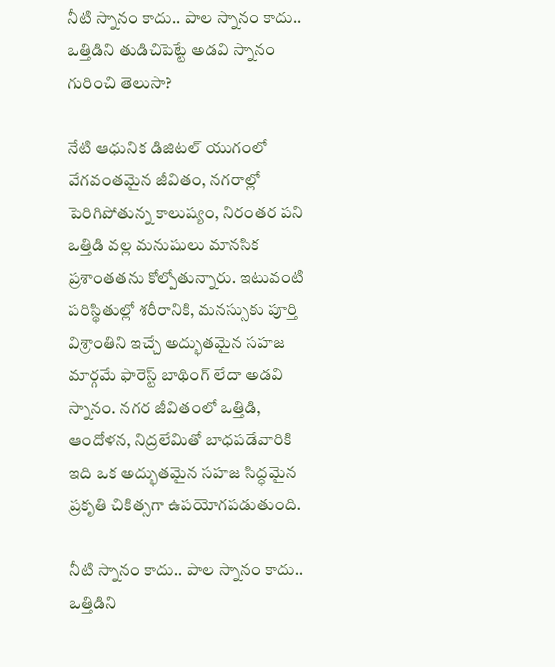నీటి స్నానం కాదు.. పాల స్నానం కాదు.. ఒత్తిడిని తుడిచిపెట్టే అడవి స్నానం గురించి తెలుసా?

నేటి ఆధునిక డిజిటల్ యుగంలో వేగవంతమైన జీవితం, నగరాల్లో పెరిగిపోతున్న కాలుష్యం, నిరంతర పని ఒత్తిడి వల్ల మనుషులు మానసిక ప్రశాంతతను కోల్పోతున్నారు. ఇటువంటి పరిస్థితుల్లో శరీరానికి, మనస్సుకు పూర్తి విశ్రాంతిని ఇచ్చే అద్భుతమైన సహజ మార్గమే ఫారెస్ట్ బాథింగ్ లేదా అడవి స్నానం. నగర జీవితంలో ఒత్తిడి, ఆందోళన, నిద్రలేమితో బాధపడేవారికి ఇది ఒక అద్భుతమైన సహజ సిద్ధమైన ప్రకృతి చికిత్సగా ఉపయోగపడుతుంది.

నీటి స్నానం కాదు.. పాల స్నానం కాదు.. ఒత్తిడిని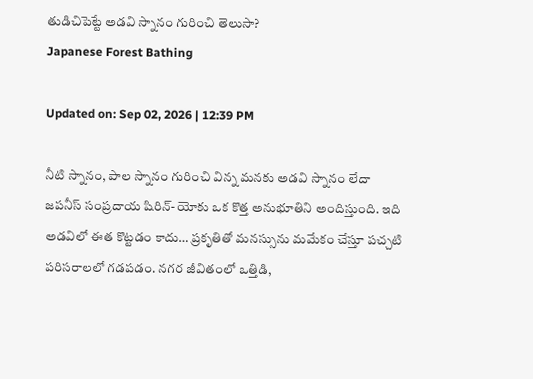తుడిచిపెట్టే అడవి స్నానం గురించి తెలుసా?
Japanese Forest Bathing

Updated on: Sep 02, 2026 | 12:39 PM

నీటి స్నానం, పాల స్నానం గురించి విన్న మనకు అడవి స్నానం లేదా జపనీస్ సంప్రదాయ షిరిన్-యోకు ఒక కొత్త అనుభూతిని అందిస్తుంది. ఇది అడవిలో ఈత కొట్టడం కాదు… ప్రకృతితో మనస్సును మమేకం చేస్తూ పచ్చటి పరిసరాలలో గడపడం. నగర జీవితంలో ఒత్తిడి,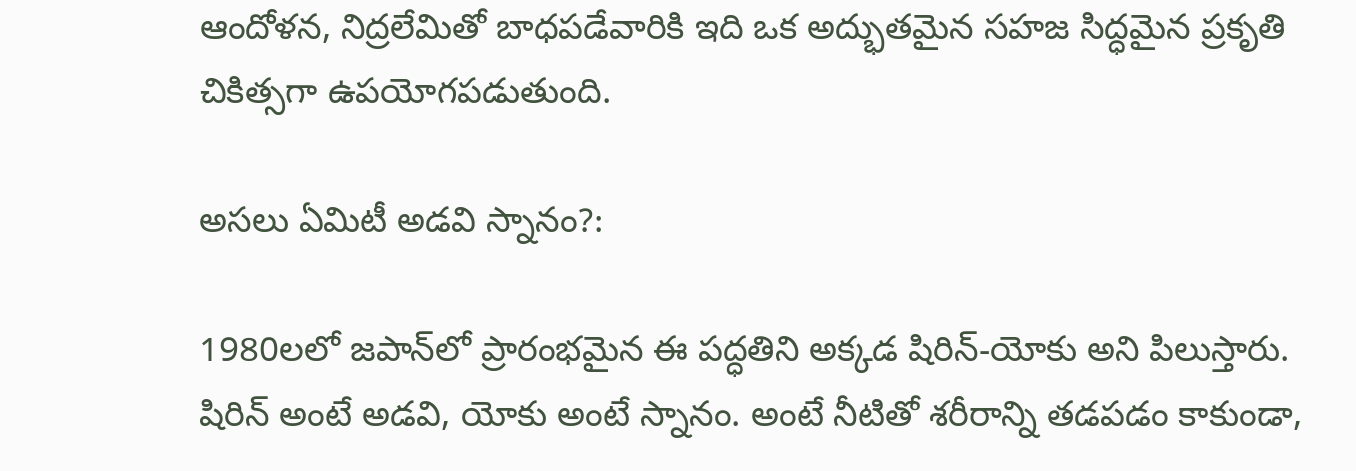ఆందోళన, నిద్రలేమితో బాధపడేవారికి ఇది ఒక అద్భుతమైన సహజ సిద్ధమైన ప్రకృతి చికిత్సగా ఉపయోగపడుతుంది.

అసలు ఏమిటీ అడవి స్నానం?:

1980లలో జపాన్‌లో ప్రారంభమైన ఈ పద్ధతిని అక్కడ షిరిన్-యోకు అని పిలుస్తారు. షిరిన్ అంటే అడవి, యోకు అంటే స్నానం. అంటే నీటితో శరీరాన్ని తడపడం కాకుండా,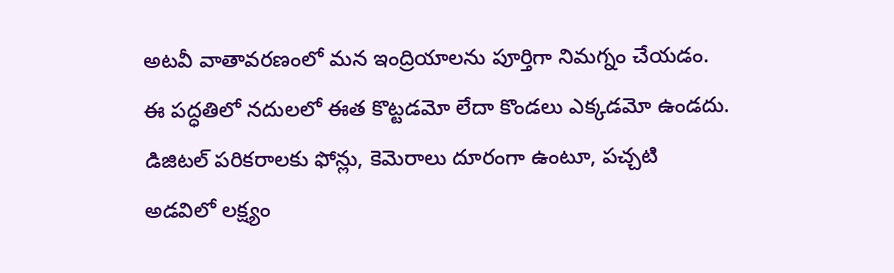అటవీ వాతావరణంలో మన ఇంద్రియాలను పూర్తిగా నిమగ్నం చేయడం. ఈ పద్ధతిలో నదులలో ఈత కొట్టడమో లేదా కొండలు ఎక్కడమో ఉండదు. డిజిటల్ పరికరాలకు ఫోన్లు, కెమెరాలు దూరంగా ఉంటూ, పచ్చటి అడవిలో లక్ష్యం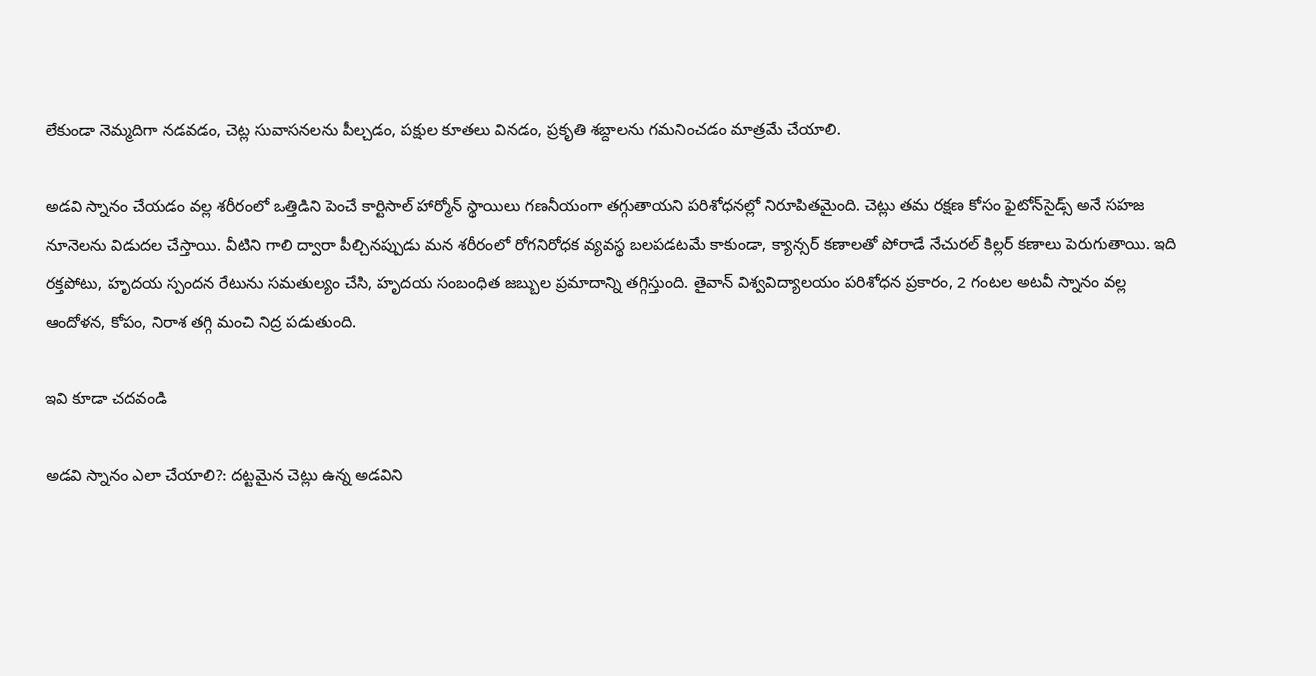లేకుండా నెమ్మదిగా నడవడం, చెట్ల సువాసనలను పీల్చడం, పక్షుల కూతలు వినడం, ప్రకృతి శబ్దాలను గమనించడం మాత్రమే చేయాలి.

అడవి స్నానం చేయడం వల్ల శరీరంలో ఒత్తిడిని పెంచే కార్టిసాల్ హార్మోన్ స్థాయిలు గణనీయంగా తగ్గుతాయని పరిశోధనల్లో నిరూపితమైంది. చెట్లు తమ రక్షణ కోసం ఫైటోన్‌సైడ్స్ అనే సహజ నూనెలను విడుదల చేస్తాయి. వీటిని గాలి ద్వారా పీల్చినప్పుడు మన శరీరంలో రోగనిరోధక వ్యవస్థ బలపడటమే కాకుండా, క్యాన్సర్ కణాలతో పోరాడే నేచురల్ కిల్లర్ కణాలు పెరుగుతాయి. ఇది రక్తపోటు, హృదయ స్పందన రేటును సమతుల్యం చేసి, హృదయ సంబంధిత జబ్బుల ప్రమాదాన్ని తగ్గిస్తుంది. తైవాన్ విశ్వవిద్యాలయం పరిశోధన ప్రకారం, 2 గంటల అటవీ స్నానం వల్ల ఆందోళన, కోపం, నిరాశ తగ్గి మంచి నిద్ర పడుతుంది.

ఇవి కూడా చదవండి

అడవి స్నానం ఎలా చేయాలి?: దట్టమైన చెట్లు ఉన్న అడవిని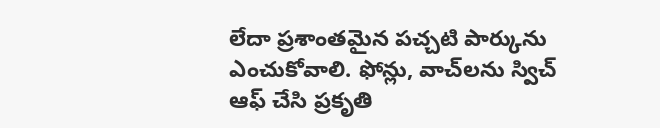లేదా ప్రశాంతమైన పచ్చటి పార్కును ఎంచుకోవాలి. ఫోన్లు, వాచ్‌లను స్విచ్ ఆఫ్ చేసి ప్రకృతి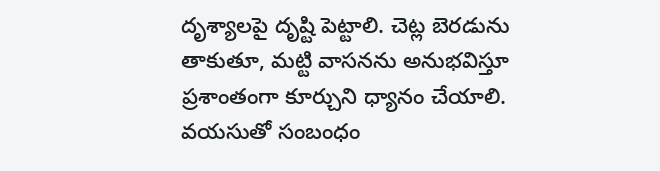దృశ్యాలపై దృష్టి పెట్టాలి. చెట్ల బెరడును తాకుతూ, మట్టి వాసనను అనుభవిస్తూ ప్రశాంతంగా కూర్చుని ధ్యానం చేయాలి. వయసుతో సంబంధం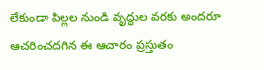లేకుండా పిల్లల నుండి వృద్ధుల వరకు అందరూ ఆచరించదగిన ఈ ఆచారం ప్రస్తుతం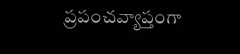ప్రపంచవ్యాప్తంగా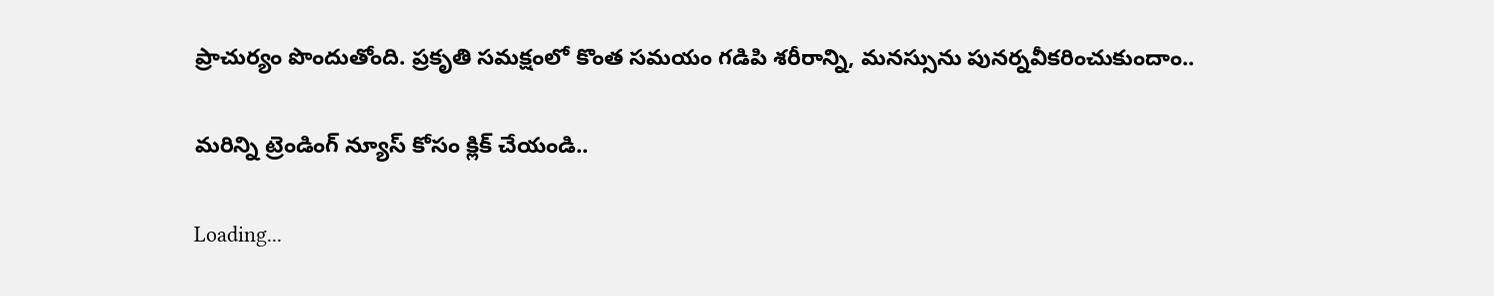ప్రాచుర్యం పొందుతోంది. ప్రకృతి సమక్షంలో కొంత సమయం గడిపి శరీరాన్ని, మనస్సును పునర్నవీకరించుకుందాం..

మరిన్ని ట్రెండింగ్ న్యూస్ కోసం క్లిక్ చేయండి..

Loading...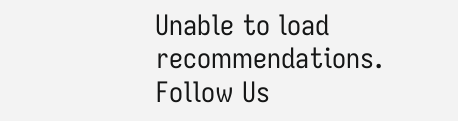Unable to load recommendations.
Follow Us